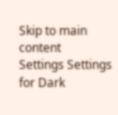Skip to main content
Settings Settings for Dark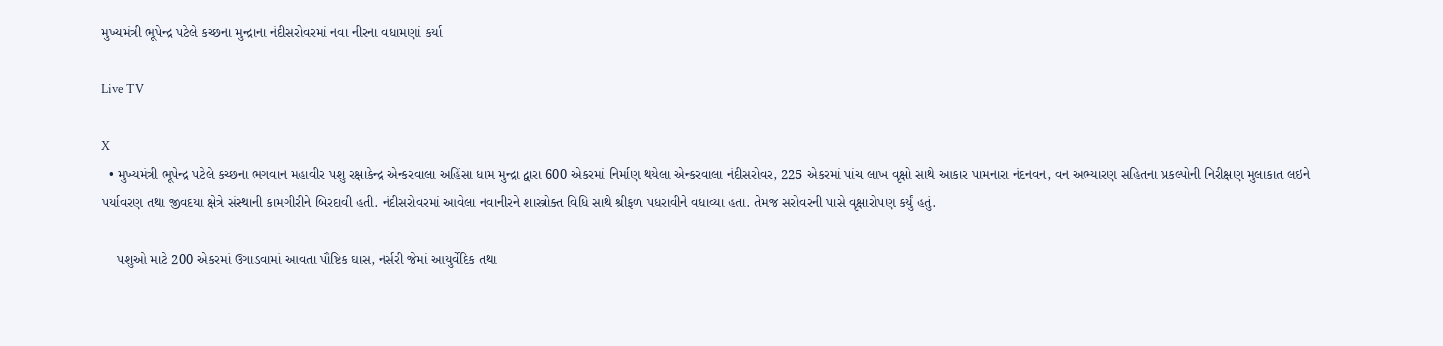મુખ્યમંત્રી ભૂપેન્દ્ર પટેલે કચ્છના મુન્દ્રાના નંદીસરોવરમાં નવા નીરના વધામણાં કર્યા

Live TV

X
  • મુખ્યમંત્રી ભૂપેન્દ્ર પટેલે કચ્છના ભગવાન મહાવીર પશુ રક્ષાકેન્દ્ર એન્કરવાલા અહિંસા ધામ મુન્દ્રા દ્વારા 600 એકરમાં નિર્માણ થયેલા એન્કરવાલા નંદીસરોવર, 225 એકરમાં પાંચ લાખ વૃક્ષો સાથે આકાર પામનારા નંદનવન, વન અભ્યારણ સહિતના પ્રકલ્પોની નિરીક્ષણ મુલાકાત લઇને પર્યાવરણ તથા જીવદયા ક્ષેત્રે સંસ્થાની કામગીરીને બિરદાવી હતી. નંદીસરોવરમાં આવેલા નવાનીરને શાસ્ત્રોક્ત વિધિ સાથે શ્રીફળ પધરાવીને વધાવ્યા હતા. તેમજ સરોવરની પાસે વૃક્ષારોપણ કર્યું હતું.

    પશુઓ માટે 200 એકરમાં ઉગાડવામાં આવતા પૌષ્ટિક ઘાસ, નર્સરી જેમાં આયુર્વેદિક તથા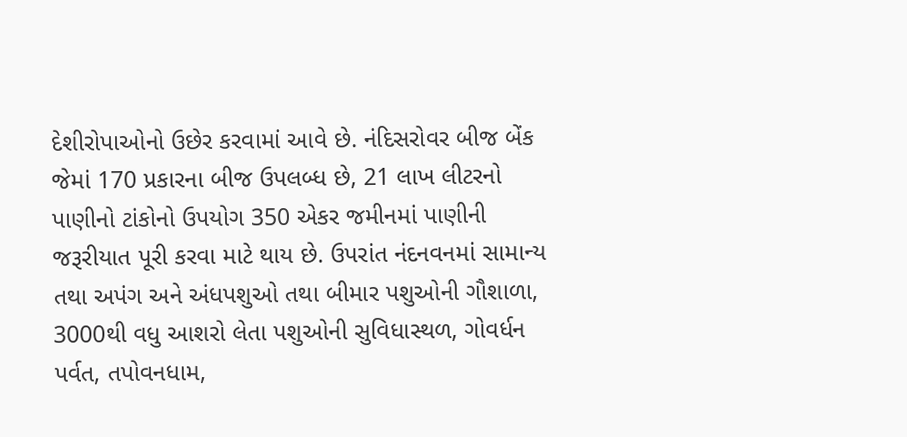દેશીરોપાઓનો ઉછેર કરવામાં આવે છે. નંદિસરોવર બીજ બેંક જેમાં 170 પ્રકારના બીજ ઉપલબ્ધ છે, 21 લાખ લીટરનો પાણીનો ટાંકોનો ઉપયોગ 350 એકર જમીનમાં પાણીની જરૂરીયાત પૂરી કરવા માટે થાય છે. ઉપરાંત નંદનવનમાં સામાન્ય તથા અપંગ અને અંધપશુઓ તથા બીમાર પશુઓની ગૌશાળા, 3000થી વધુ આશરો લેતા પશુઓની સુવિધાસ્થળ, ગોવર્ધન પર્વત, તપોવનધામ,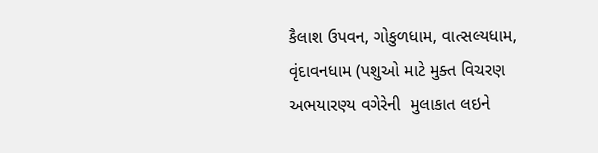કૈલાશ ઉપવન, ગોકુળધામ, વાત્સલ્યધામ, વૃંદાવનધામ (પશુઓ માટે મુક્ત વિચરણ અભયારણ્ય વગેરેની  મુલાકાત લઇને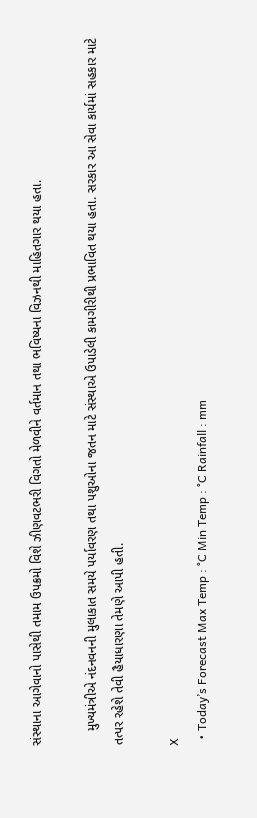સંસ્થાના આગેવાનો પાસેથી તમામ ઉપક્રમો વિશે ઝીણવટભરી વિગતો મેળવીને વર્તમાન તથા ભવિષ્યના વિઝનથી માહિતગાર થયા હતા.

    મુખ્યમંત્રીએ નંદનવનની મુલાકાત સમયે પર્યાવરણ તથા પશુઓના જતન માટે સંસ્થાએ ઉપાડેલી કામગીરીથી પ્રભાવિત થયા હતા. સરકાર આ સેવા કાર્યમાં સહકાર માટે તત્પર રહેશે તેવી હૈયાધારણા તેમણે આપી હતી.

X
  • Today’s Forecast Max Temp : °C Min Temp : °C Rainfall : mm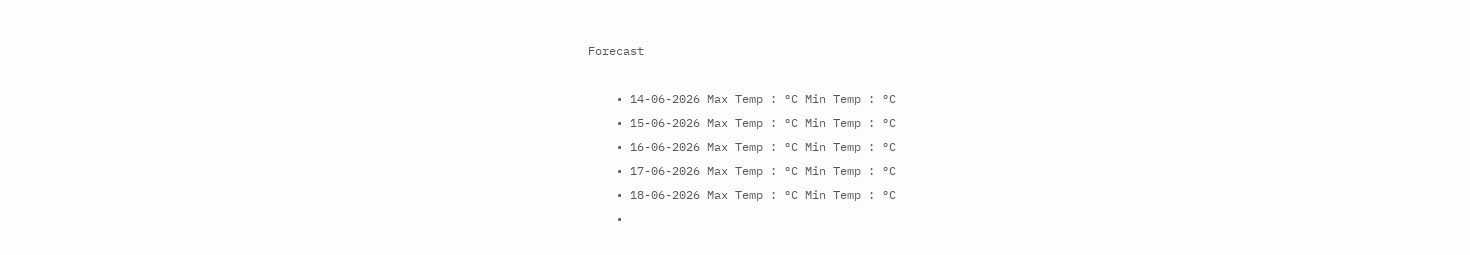Forecast

    • 14-06-2026 Max Temp : °C Min Temp : °C
    • 15-06-2026 Max Temp : °C Min Temp : °C
    • 16-06-2026 Max Temp : °C Min Temp : °C
    • 17-06-2026 Max Temp : °C Min Temp : °C
    • 18-06-2026 Max Temp : °C Min Temp : °C
    •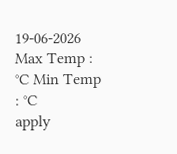19-06-2026 Max Temp : °C Min Temp : °C
apply